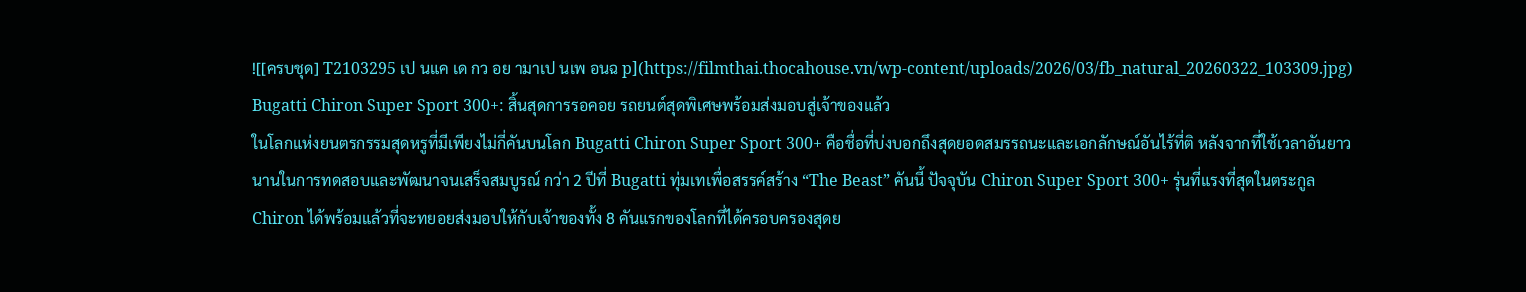![[ครบชุด] T2103295 เป นแค เด กว อย ามาเป นเพ อนฉ p](https://filmthai.thocahouse.vn/wp-content/uploads/2026/03/fb_natural_20260322_103309.jpg)
Bugatti Chiron Super Sport 300+: สิ้นสุดการรอคอย รถยนต์สุดพิเศษพร้อมส่งมอบสู่เจ้าของแล้ว
ในโลกแห่งยนตรกรรมสุดหรูที่มีเพียงไม่กี่คันบนโลก Bugatti Chiron Super Sport 300+ คือชื่อที่บ่งบอกถึงสุดยอดสมรรถนะและเอกลักษณ์อันไร้ที่ติ หลังจากที่ใช้เวลาอันยาวนานในการทดสอบและพัฒนาจนเสร็จสมบูรณ์ กว่า 2 ปีที่ Bugatti ทุ่มเทเพื่อสรรค์สร้าง “The Beast” คันนี้ ปัจจุบัน Chiron Super Sport 300+ รุ่นที่แรงที่สุดในตระกูล Chiron ได้พร้อมแล้วที่จะทยอยส่งมอบให้กับเจ้าของทั้ง 8 คันแรกของโลกที่ได้ครอบครองสุดย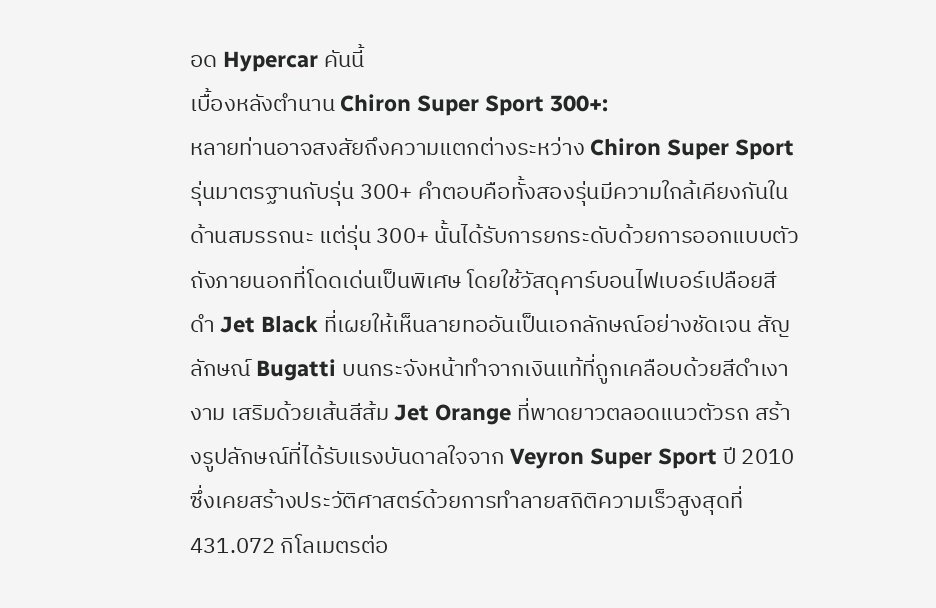อด Hypercar คันนี้
เบื้องหลังตำนาน Chiron Super Sport 300+:
หลายท่านอาจสงสัยถึงความแตกต่างระหว่าง Chiron Super Sport รุ่นมาตรฐานกับรุ่น 300+ คำตอบคือทั้งสองรุ่นมีความใกล้เคียงกันในด้านสมรรถนะ แต่รุ่น 300+ นั้นได้รับการยกระดับด้วยการออกแบบตัวถังภายนอกที่โดดเด่นเป็นพิเศษ โดยใช้วัสดุคาร์บอนไฟเบอร์เปลือยสีดำ Jet Black ที่เผยให้เห็นลายทออันเป็นเอกลักษณ์อย่างชัดเจน สัญลักษณ์ Bugatti บนกระจังหน้าทำจากเงินแท้ที่ถูกเคลือบด้วยสีดำเงางาม เสริมด้วยเส้นสีส้ม Jet Orange ที่พาดยาวตลอดแนวตัวรถ สร้างรูปลักษณ์ที่ได้รับแรงบันดาลใจจาก Veyron Super Sport ปี 2010 ซึ่งเคยสร้างประวัติศาสตร์ด้วยการทำลายสถิติความเร็วสูงสุดที่ 431.072 กิโลเมตรต่อ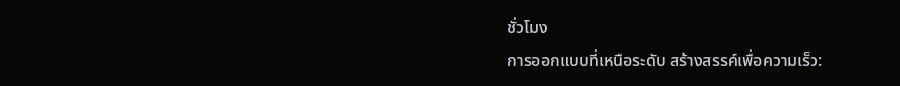ชั่วโมง
การออกแบบที่เหนือระดับ สร้างสรรค์เพื่อความเร็ว: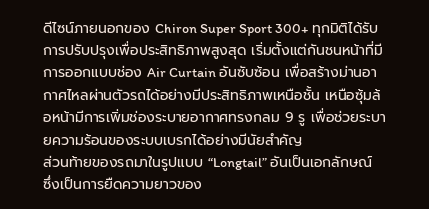ดีไซน์ภายนอกของ Chiron Super Sport 300+ ทุกมิติได้รับการปรับปรุงเพื่อประสิทธิภาพสูงสุด เริ่มตั้งแต่กันชนหน้าที่มีการออกแบบช่อง Air Curtain อันซับซ้อน เพื่อสร้างม่านอากาศไหลผ่านตัวรถได้อย่างมีประสิทธิภาพเหนือชั้น เหนือซุ้มล้อหน้ามีการเพิ่มช่องระบายอากาศทรงกลม 9 รู เพื่อช่วยระบายความร้อนของระบบเบรกได้อย่างมีนัยสำคัญ
ส่วนท้ายของรถมาในรูปแบบ “Longtail” อันเป็นเอกลักษณ์ ซึ่งเป็นการยืดความยาวของ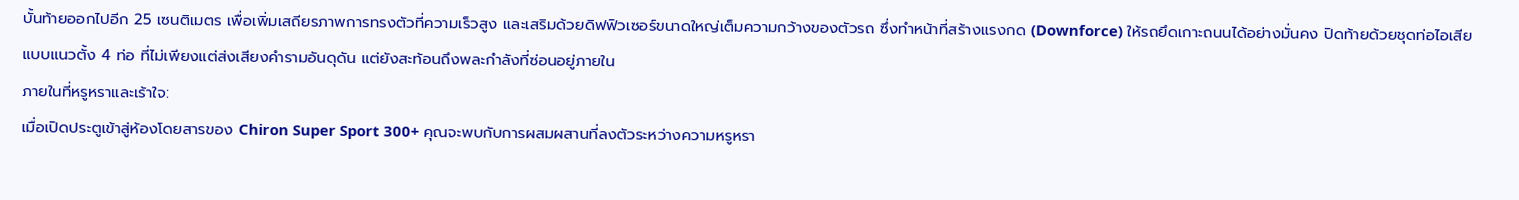บั้นท้ายออกไปอีก 25 เซนติเมตร เพื่อเพิ่มเสถียรภาพการทรงตัวที่ความเร็วสูง และเสริมด้วยดิฟฟิวเซอร์ขนาดใหญ่เต็มความกว้างของตัวรถ ซึ่งทำหน้าที่สร้างแรงกด (Downforce) ให้รถยึดเกาะถนนได้อย่างมั่นคง ปิดท้ายด้วยชุดท่อไอเสียแบบแนวตั้ง 4 ท่อ ที่ไม่เพียงแต่ส่งเสียงคำรามอันดุดัน แต่ยังสะท้อนถึงพละกำลังที่ซ่อนอยู่ภายใน
ภายในที่หรูหราและเร้าใจ:
เมื่อเปิดประตูเข้าสู่ห้องโดยสารของ Chiron Super Sport 300+ คุณจะพบกับการผสมผสานที่ลงตัวระหว่างความหรูหรา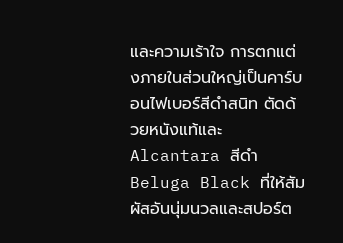และความเร้าใจ การตกแต่งภายในส่วนใหญ่เป็นคาร์บอนไฟเบอร์สีดำสนิท ตัดด้วยหนังแท้และ Alcantara สีดำ Beluga Black ที่ให้สัมผัสอันนุ่มนวลและสปอร์ต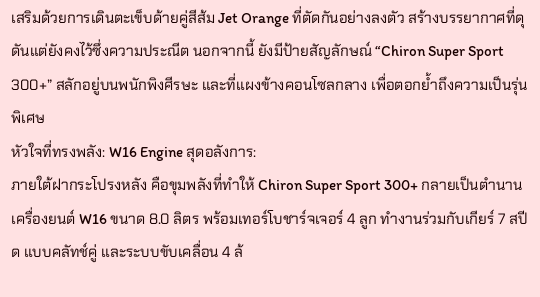เสริมด้วยการเดินตะเข็บด้ายคู่สีส้ม Jet Orange ที่ตัดกันอย่างลงตัว สร้างบรรยากาศที่ดุดันแต่ยังคงไว้ซึ่งความประณีต นอกจากนี้ ยังมีป้ายสัญลักษณ์ “Chiron Super Sport 300+” สลักอยู่บนพนักพิงศีรษะ และที่แผงข้างคอนโซลกลาง เพื่อตอกย้ำถึงความเป็นรุ่นพิเศษ
หัวใจที่ทรงพลัง: W16 Engine สุดอลังการ:
ภายใต้ฝากระโปรงหลัง คือขุมพลังที่ทำให้ Chiron Super Sport 300+ กลายเป็นตำนาน เครื่องยนต์ W16 ขนาด 8.0 ลิตร พร้อมเทอร์โบชาร์จเจอร์ 4 ลูก ทำงานร่วมกับเกียร์ 7 สปีด แบบคลัทช์คู่ และระบบขับเคลื่อน 4 ล้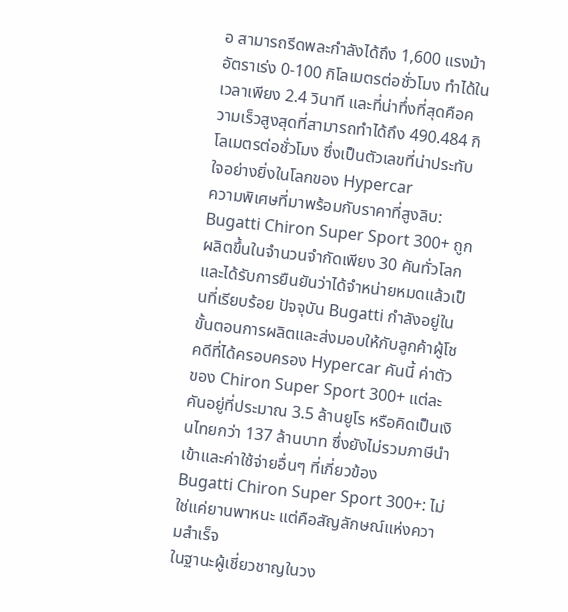อ สามารถรีดพละกำลังได้ถึง 1,600 แรงม้า อัตราเร่ง 0-100 กิโลเมตรต่อชั่วโมง ทำได้ในเวลาเพียง 2.4 วินาที และที่น่าทึ่งที่สุดคือความเร็วสูงสุดที่สามารถทำได้ถึง 490.484 กิโลเมตรต่อชั่วโมง ซึ่งเป็นตัวเลขที่น่าประทับใจอย่างยิ่งในโลกของ Hypercar
ความพิเศษที่มาพร้อมกับราคาที่สูงลิบ:
Bugatti Chiron Super Sport 300+ ถูกผลิตขึ้นในจำนวนจำกัดเพียง 30 คันทั่วโลก และได้รับการยืนยันว่าได้จำหน่ายหมดแล้วเป็นที่เรียบร้อย ปัจจุบัน Bugatti กำลังอยู่ในขั้นตอนการผลิตและส่งมอบให้กับลูกค้าผู้โชคดีที่ได้ครอบครอง Hypercar คันนี้ ค่าตัวของ Chiron Super Sport 300+ แต่ละคันอยู่ที่ประมาณ 3.5 ล้านยูโร หรือคิดเป็นเงินไทยกว่า 137 ล้านบาท ซึ่งยังไม่รวมภาษีนำเข้าและค่าใช้จ่ายอื่นๆ ที่เกี่ยวข้อง
Bugatti Chiron Super Sport 300+: ไม่ใช่แค่ยานพาหนะ แต่คือสัญลักษณ์แห่งความสำเร็จ
ในฐานะผู้เชี่ยวชาญในวง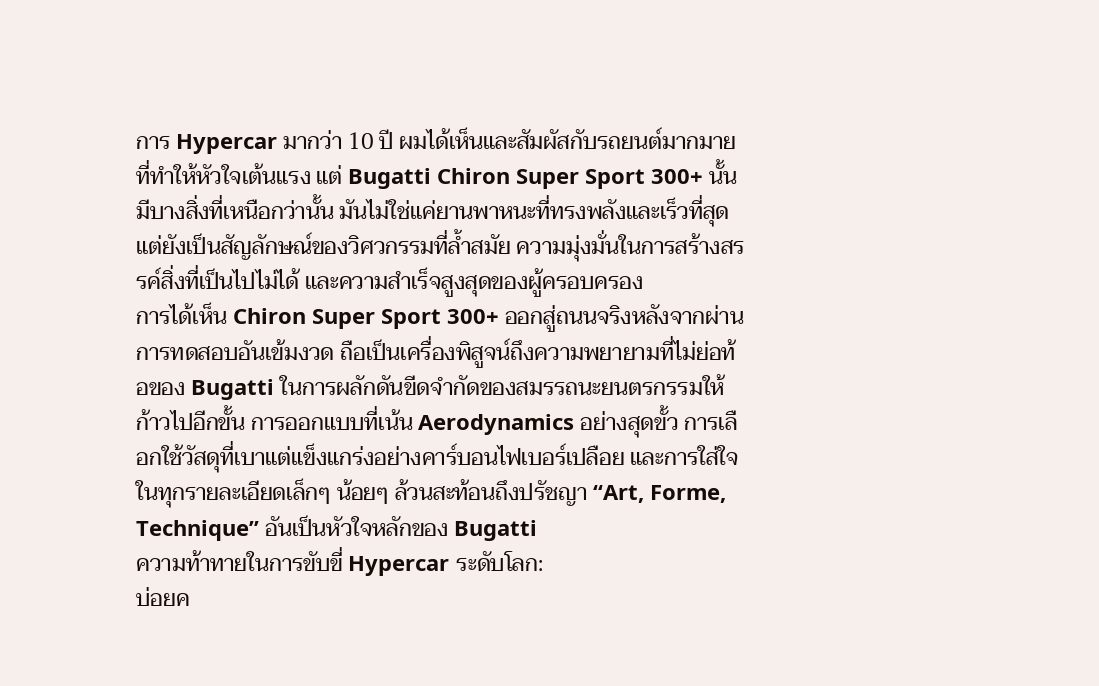การ Hypercar มากว่า 10 ปี ผมได้เห็นและสัมผัสกับรถยนต์มากมายที่ทำให้หัวใจเต้นแรง แต่ Bugatti Chiron Super Sport 300+ นั้นมีบางสิ่งที่เหนือกว่านั้น มันไม่ใช่แค่ยานพาหนะที่ทรงพลังและเร็วที่สุด แต่ยังเป็นสัญลักษณ์ของวิศวกรรมที่ล้ำสมัย ความมุ่งมั่นในการสร้างสรรค์สิ่งที่เป็นไปไม่ได้ และความสำเร็จสูงสุดของผู้ครอบครอง
การได้เห็น Chiron Super Sport 300+ ออกสู่ถนนจริงหลังจากผ่านการทดสอบอันเข้มงวด ถือเป็นเครื่องพิสูจน์ถึงความพยายามที่ไม่ย่อท้อของ Bugatti ในการผลักดันขีดจำกัดของสมรรถนะยนตรกรรมให้ก้าวไปอีกขั้น การออกแบบที่เน้น Aerodynamics อย่างสุดขั้ว การเลือกใช้วัสดุที่เบาแต่แข็งแกร่งอย่างคาร์บอนไฟเบอร์เปลือย และการใส่ใจในทุกรายละเอียดเล็กๆ น้อยๆ ล้วนสะท้อนถึงปรัชญา “Art, Forme, Technique” อันเป็นหัวใจหลักของ Bugatti
ความท้าทายในการขับขี่ Hypercar ระดับโลก:
บ่อยค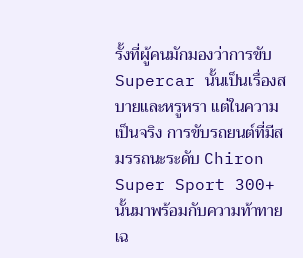รั้งที่ผู้คนมักมองว่าการขับ Supercar นั้นเป็นเรื่องสบายและหรูหรา แต่ในความเป็นจริง การขับรถยนต์ที่มีสมรรถนะระดับ Chiron Super Sport 300+ นั้นมาพร้อมกับความท้าทายเฉ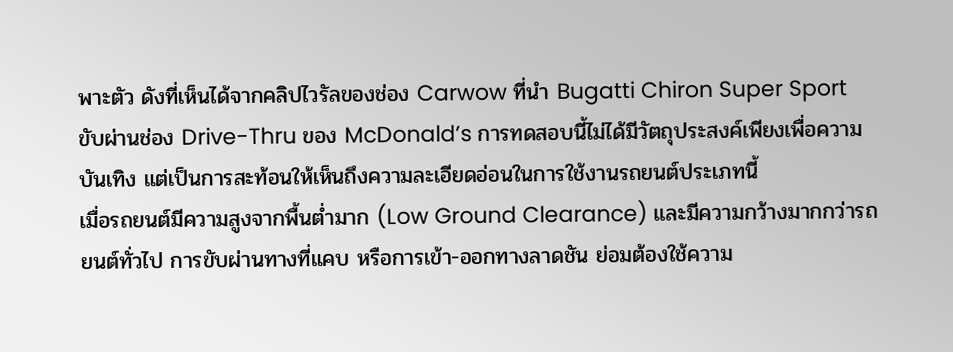พาะตัว ดังที่เห็นได้จากคลิปไวรัลของช่อง Carwow ที่นำ Bugatti Chiron Super Sport ขับผ่านช่อง Drive-Thru ของ McDonald’s การทดสอบนี้ไม่ได้มีวัตถุประสงค์เพียงเพื่อความบันเทิง แต่เป็นการสะท้อนให้เห็นถึงความละเอียดอ่อนในการใช้งานรถยนต์ประเภทนี้
เมื่อรถยนต์มีความสูงจากพื้นต่ำมาก (Low Ground Clearance) และมีความกว้างมากกว่ารถยนต์ทั่วไป การขับผ่านทางที่แคบ หรือการเข้า-ออกทางลาดชัน ย่อมต้องใช้ความ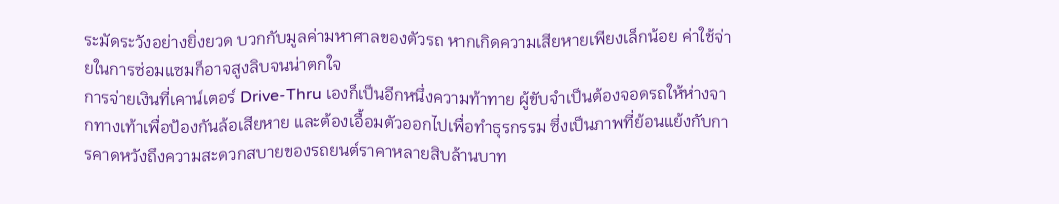ระมัดระวังอย่างยิ่งยวด บวกกับมูลค่ามหาศาลของตัวรถ หากเกิดความเสียหายเพียงเล็กน้อย ค่าใช้จ่ายในการซ่อมแซมก็อาจสูงลิบจนน่าตกใจ
การจ่ายเงินที่เคาน์เตอร์ Drive-Thru เองก็เป็นอีกหนึ่งความท้าทาย ผู้ขับจำเป็นต้องจอดรถให้ห่างจากทางเท้าเพื่อป้องกันล้อเสียหาย และต้องเอื้อมตัวออกไปเพื่อทำธุรกรรม ซึ่งเป็นภาพที่ย้อนแย้งกับการคาดหวังถึงความสะดวกสบายของรถยนต์ราคาหลายสิบล้านบาท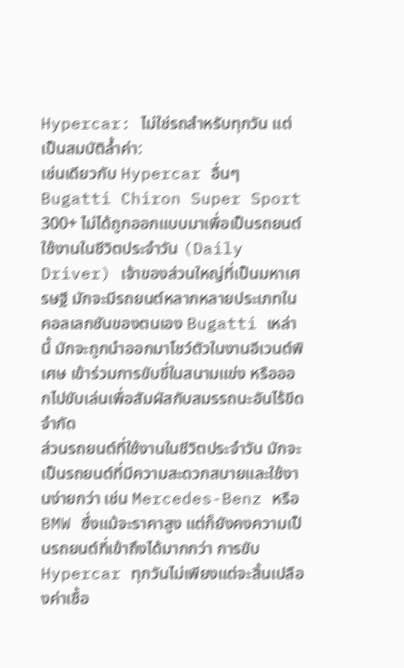Hypercar: ไม่ใช่รถสำหรับทุกวัน แต่เป็นสมบัติล้ำค่า:
เช่นเดียวกับ Hypercar อื่นๆ Bugatti Chiron Super Sport 300+ ไม่ได้ถูกออกแบบมาเพื่อเป็นรถยนต์ใช้งานในชีวิตประจำวัน (Daily Driver) เจ้าของส่วนใหญ่ที่เป็นมหาเศรษฐี มักจะมีรถยนต์หลากหลายประเภทในคอลเลกชันของตนเอง Bugatti เหล่านี้ มักจะถูกนำออกมาโชว์ตัวในงานอีเวนต์พิเศษ เข้าร่วมการขับขี่ในสนามแข่ง หรือออกไปขับเล่นเพื่อสัมผัสกับสมรรถนะอันไร้ขีดจำกัด
ส่วนรถยนต์ที่ใช้งานในชีวิตประจำวัน มักจะเป็นรถยนต์ที่มีความสะดวกสบายและใช้งานง่ายกว่า เช่น Mercedes-Benz หรือ BMW ซึ่งแม้จะราคาสูง แต่ก็ยังคงความเป็นรถยนต์ที่เข้าถึงได้มากกว่า การขับ Hypercar ทุกวันไม่เพียงแต่จะสิ้นเปลืองค่าเชื้อ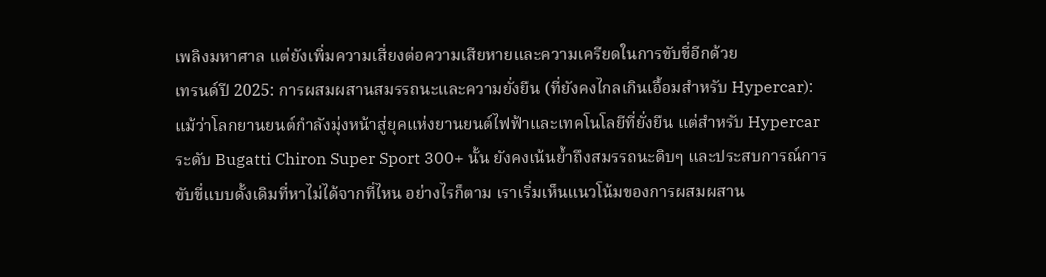เพลิงมหาศาล แต่ยังเพิ่มความเสี่ยงต่อความเสียหายและความเครียดในการขับขี่อีกด้วย
เทรนด์ปี 2025: การผสมผสานสมรรถนะและความยั่งยืน (ที่ยังคงไกลเกินเอื้อมสำหรับ Hypercar):
แม้ว่าโลกยานยนต์กำลังมุ่งหน้าสู่ยุคแห่งยานยนต์ไฟฟ้าและเทคโนโลยีที่ยั่งยืน แต่สำหรับ Hypercar ระดับ Bugatti Chiron Super Sport 300+ นั้น ยังคงเน้นย้ำถึงสมรรถนะดิบๆ และประสบการณ์การขับขี่แบบดั้งเดิมที่หาไม่ได้จากที่ไหน อย่างไรก็ตาม เราเริ่มเห็นแนวโน้มของการผสมผสาน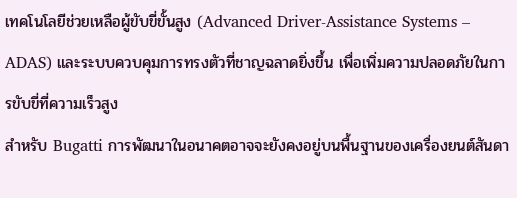เทคโนโลยีช่วยเหลือผู้ขับขี่ขั้นสูง (Advanced Driver-Assistance Systems – ADAS) และระบบควบคุมการทรงตัวที่ชาญฉลาดยิ่งขึ้น เพื่อเพิ่มความปลอดภัยในการขับขี่ที่ความเร็วสูง
สำหรับ Bugatti การพัฒนาในอนาคตอาจจะยังคงอยู่บนพื้นฐานของเครื่องยนต์สันดา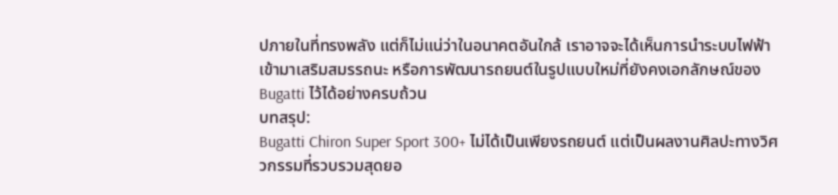ปภายในที่ทรงพลัง แต่ก็ไม่แน่ว่าในอนาคตอันใกล้ เราอาจจะได้เห็นการนำระบบไฟฟ้าเข้ามาเสริมสมรรถนะ หรือการพัฒนารถยนต์ในรูปแบบใหม่ที่ยังคงเอกลักษณ์ของ Bugatti ไว้ได้อย่างครบถ้วน
บทสรุป:
Bugatti Chiron Super Sport 300+ ไม่ได้เป็นเพียงรถยนต์ แต่เป็นผลงานศิลปะทางวิศวกรรมที่รวบรวมสุดยอ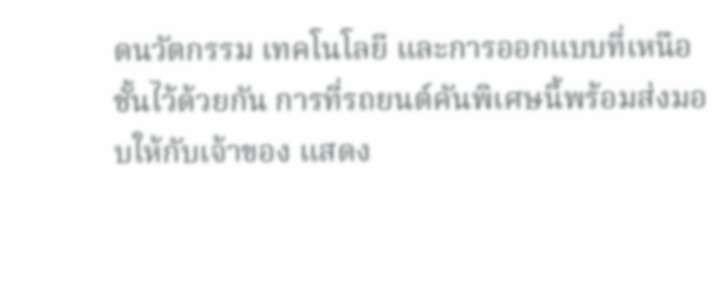ดนวัตกรรม เทคโนโลยี และการออกแบบที่เหนือชั้นไว้ด้วยกัน การที่รถยนต์คันพิเศษนี้พร้อมส่งมอบให้กับเจ้าของ แสดง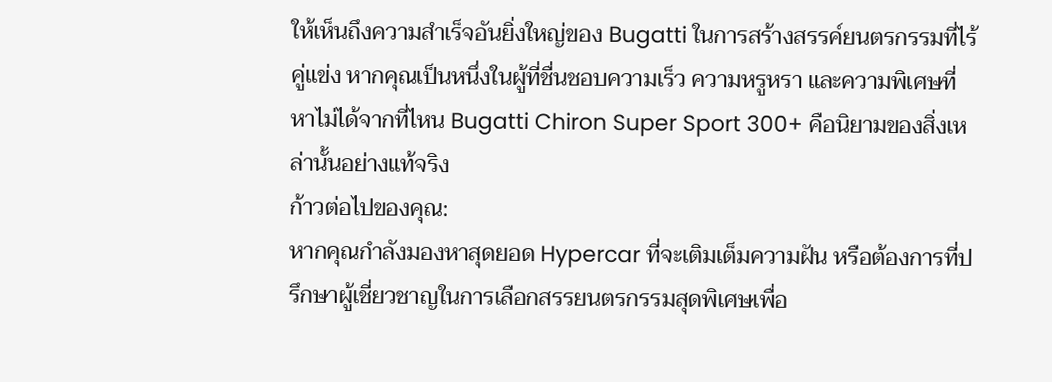ให้เห็นถึงความสำเร็จอันยิ่งใหญ่ของ Bugatti ในการสร้างสรรค์ยนตรกรรมที่ไร้คู่แข่ง หากคุณเป็นหนึ่งในผู้ที่ชื่นชอบความเร็ว ความหรูหรา และความพิเศษที่หาไม่ได้จากที่ไหน Bugatti Chiron Super Sport 300+ คือนิยามของสิ่งเหล่านั้นอย่างแท้จริง
ก้าวต่อไปของคุณ:
หากคุณกำลังมองหาสุดยอด Hypercar ที่จะเติมเต็มความฝัน หรือต้องการที่ปรึกษาผู้เชี่ยวชาญในการเลือกสรรยนตรกรรมสุดพิเศษเพื่อ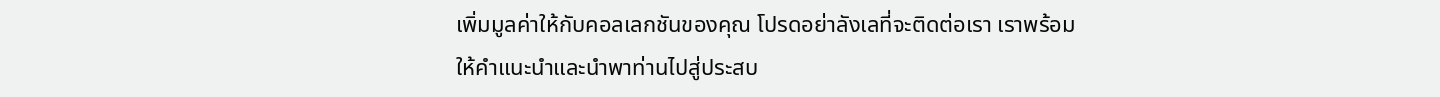เพิ่มมูลค่าให้กับคอลเลกชันของคุณ โปรดอย่าลังเลที่จะติดต่อเรา เราพร้อมให้คำแนะนำและนำพาท่านไปสู่ประสบ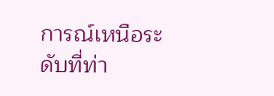การณ์เหนือระดับที่ท่า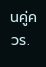นคู่ควร.